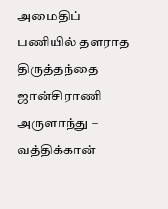அமைதிப் பணியில் தளராத திருத்தந்தை
ஜான்சிராணி அருளாந்து – வத்திக்கான்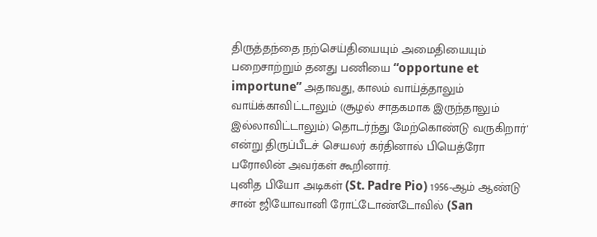திருத்தந்தை நற்செய்தியையும் அமைதியையும் பறைசாற்றும் தனது பணியை “opportune et importune” அதாவது, காலம் வாய்த்தாலும் வாய்க்காவிட்டாலும் (சூழல் சாதகமாக இருந்தாலும் இல்லாவிட்டாலும்) தொடர்ந்து மேற்கொண்டு வருகிறார்' என்று திருப்பீடச் செயலர் கர்தினால் பியெத்ரோ பரோலின் அவர்கள் கூறினார்.
புனித பியோ அடிகள் (St. Padre Pio) 1956-ஆம் ஆண்டு சான் ஜியோவானி ரோட்டோண்டோவில் (San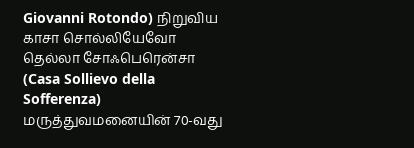Giovanni Rotondo) நிறுவிய காசா சொல்லியேவோ தெல்லா சோஃபெரென்சா (Casa Sollievo della Sofferenza) மருத்துவமனையின் 70-வது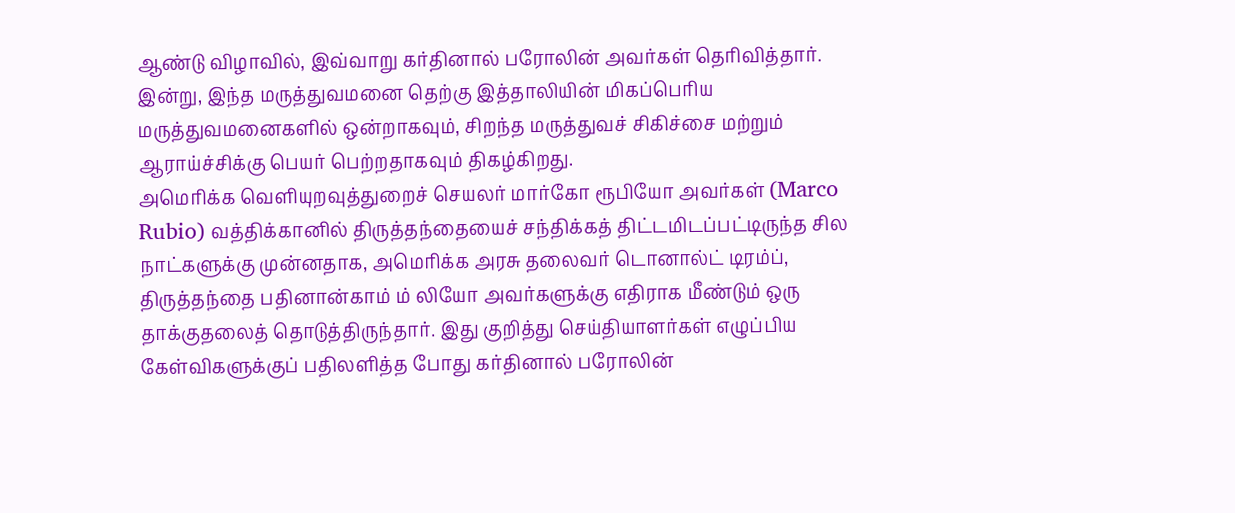ஆண்டு விழாவில், இவ்வாறு கர்தினால் பரோலின் அவர்கள் தெரிவித்தார். இன்று, இந்த மருத்துவமனை தெற்கு இத்தாலியின் மிகப்பெரிய மருத்துவமனைகளில் ஒன்றாகவும், சிறந்த மருத்துவச் சிகிச்சை மற்றும் ஆராய்ச்சிக்கு பெயர் பெற்றதாகவும் திகழ்கிறது.
அமெரிக்க வெளியுறவுத்துறைச் செயலர் மார்கோ ரூபியோ அவர்கள் (Marco Rubio) வத்திக்கானில் திருத்தந்தையைச் சந்திக்கத் திட்டமிடப்பட்டிருந்த சில நாட்களுக்கு முன்னதாக, அமெரிக்க அரசு தலைவர் டொனால்ட் டிரம்ப், திருத்தந்தை பதினான்காம் ம் லியோ அவர்களுக்கு எதிராக மீண்டும் ஒரு தாக்குதலைத் தொடுத்திருந்தார். இது குறித்து செய்தியாளர்கள் எழுப்பிய கேள்விகளுக்குப் பதிலளித்த போது கர்தினால் பரோலின்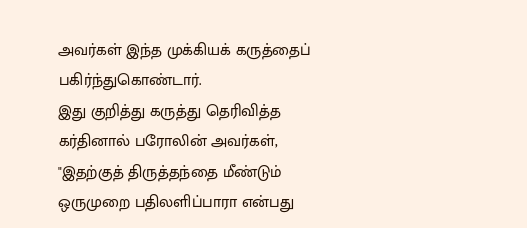அவர்கள் இந்த முக்கியக் கருத்தைப் பகிர்ந்துகொண்டார்.
இது குறித்து கருத்து தெரிவித்த கர்தினால் பரோலின் அவர்கள், "இதற்குத் திருத்தந்தை மீண்டும் ஒருமுறை பதிலளிப்பாரா என்பது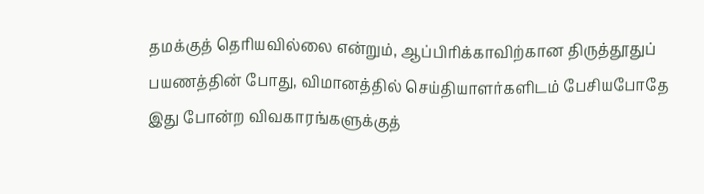தமக்குத் தெரியவில்லை என்றும், ஆப்பிரிக்காவிற்கான திருத்தூதுப் பயணத்தின் போது, விமானத்தில் செய்தியாளர்களிடம் பேசியபோதே இது போன்ற விவகாரங்களுக்குத்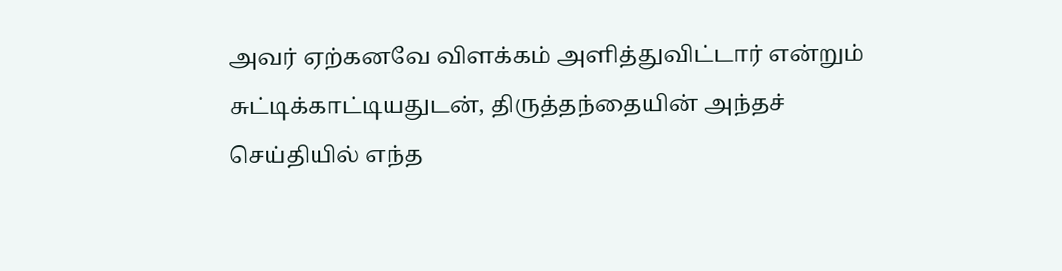அவர் ஏற்கனவே விளக்கம் அளித்துவிட்டார் என்றும் சுட்டிக்காட்டியதுடன், திருத்தந்தையின் அந்தச் செய்தியில் எந்த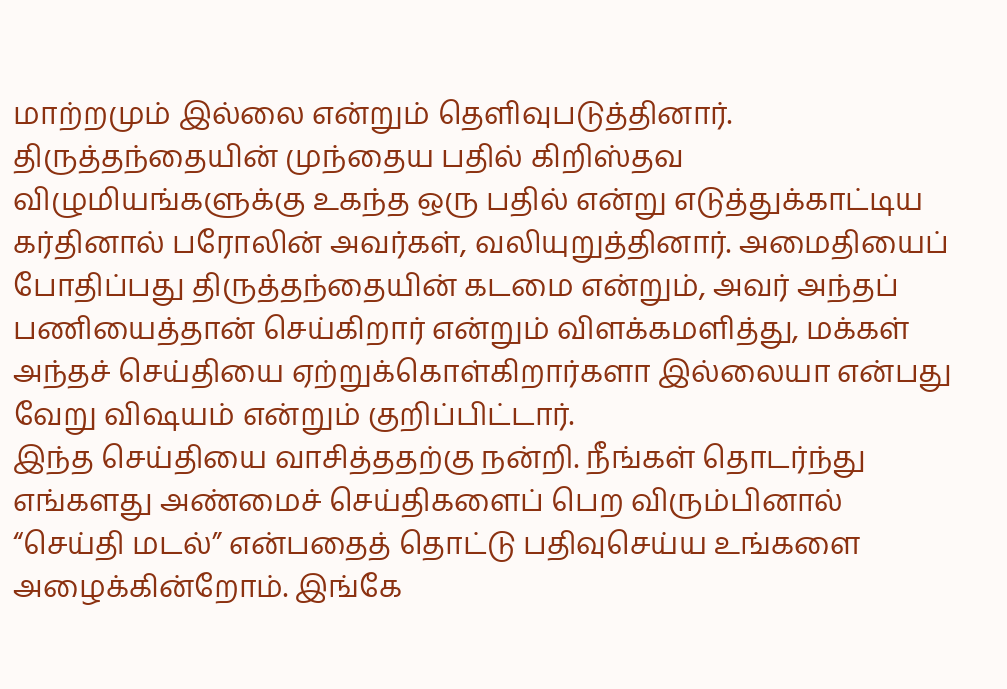மாற்றமும் இல்லை என்றும் தெளிவுபடுத்தினார்.
திருத்தந்தையின் முந்தைய பதில் கிறிஸ்தவ விழுமியங்களுக்கு உகந்த ஒரு பதில் என்று எடுத்துக்காட்டிய கர்தினால் பரோலின் அவர்கள், வலியுறுத்தினார். அமைதியைப் போதிப்பது திருத்தந்தையின் கடமை என்றும், அவர் அந்தப் பணியைத்தான் செய்கிறார் என்றும் விளக்கமளித்து, மக்கள் அந்தச் செய்தியை ஏற்றுக்கொள்கிறார்களா இல்லையா என்பது வேறு விஷயம் என்றும் குறிப்பிட்டார்.
இந்த செய்தியை வாசித்ததற்கு நன்றி. நீங்கள் தொடர்ந்து எங்களது அண்மைச் செய்திகளைப் பெற விரும்பினால் “செய்தி மடல்” என்பதைத் தொட்டு பதிவுசெய்ய உங்களை அழைக்கின்றோம். இங்கே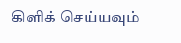கிளிக் செய்யவும்